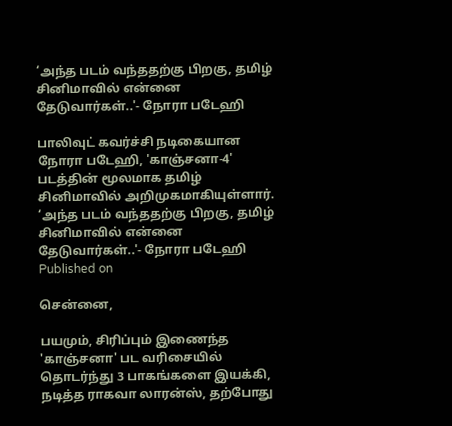‘அந்த படம் வந்ததற்கு பிறகு, தமிழ் சினிமாவில் என்னை தேடுவார்கள்..'- நோரா படேஹி

பாலிவுட் கவர்ச்சி நடிகையான நோரா படேஹி, 'காஞ்சனா-4' படத்தின் மூலமாக தமிழ் சினிமாவில் அறிமுகமாகியுள்ளார்.
‘அந்த படம் வந்ததற்கு பிறகு, தமிழ் சினிமாவில் என்னை தேடுவார்கள்..'- நோரா படேஹி
Published on

சென்னை,

பயமும், சிரிப்பும் இணைந்த 'காஞ்சனா' பட வரிசையில் தொடர்ந்து 3 பாகங்களை இயக்கி, நடித்த ராகவா லாரன்ஸ், தற்போது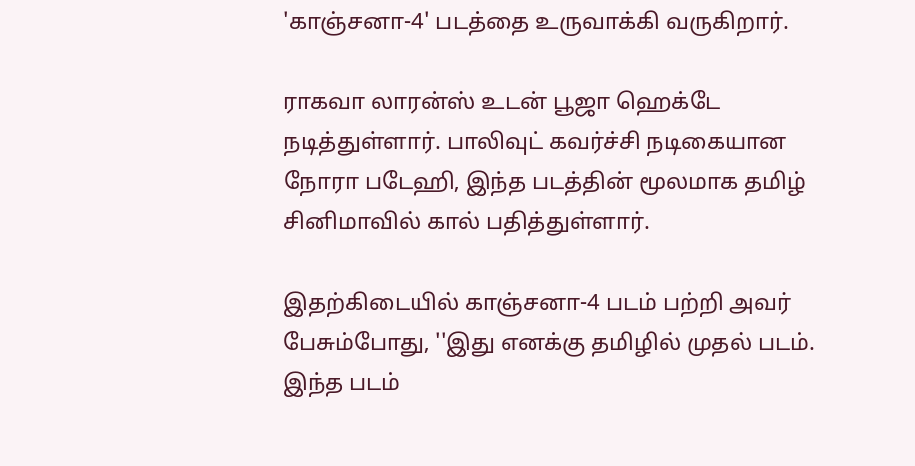'காஞ்சனா-4' படத்தை உருவாக்கி வருகிறார்.

ராகவா லாரன்ஸ் உடன் பூஜா ஹெக்டே நடித்துள்ளார். பாலிவுட் கவர்ச்சி நடிகையான நோரா படேஹி, இந்த படத்தின் மூலமாக தமிழ் சினிமாவில் கால் பதித்துள்ளார்.

இதற்கிடையில் காஞ்சனா-4 படம் பற்றி அவர் பேசும்போது, ''இது எனக்கு தமிழில் முதல் படம். இந்த படம்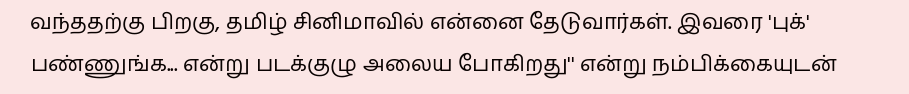வந்ததற்கு பிறகு, தமிழ் சினிமாவில் என்னை தேடுவார்கள். இவரை 'புக்' பண்ணுங்க... என்று படக்குழு அலைய போகிறது'' என்று நம்பிக்கையுடன்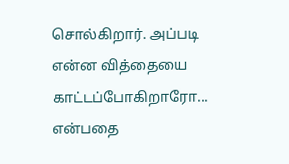சொல்கிறார். அப்படி என்ன வித்தையை காட்டப்போகிறாரோ... என்பதை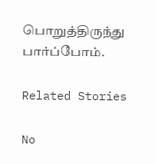பொறுத்திருந்து பார்ப்போம்.

Related Stories

No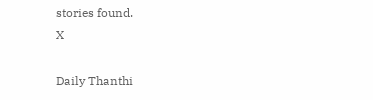stories found.
X

Daily Thanthi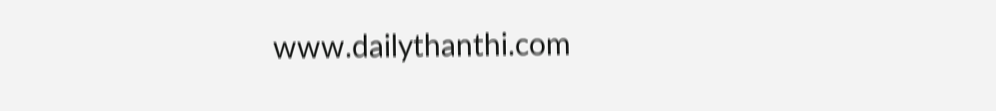www.dailythanthi.com